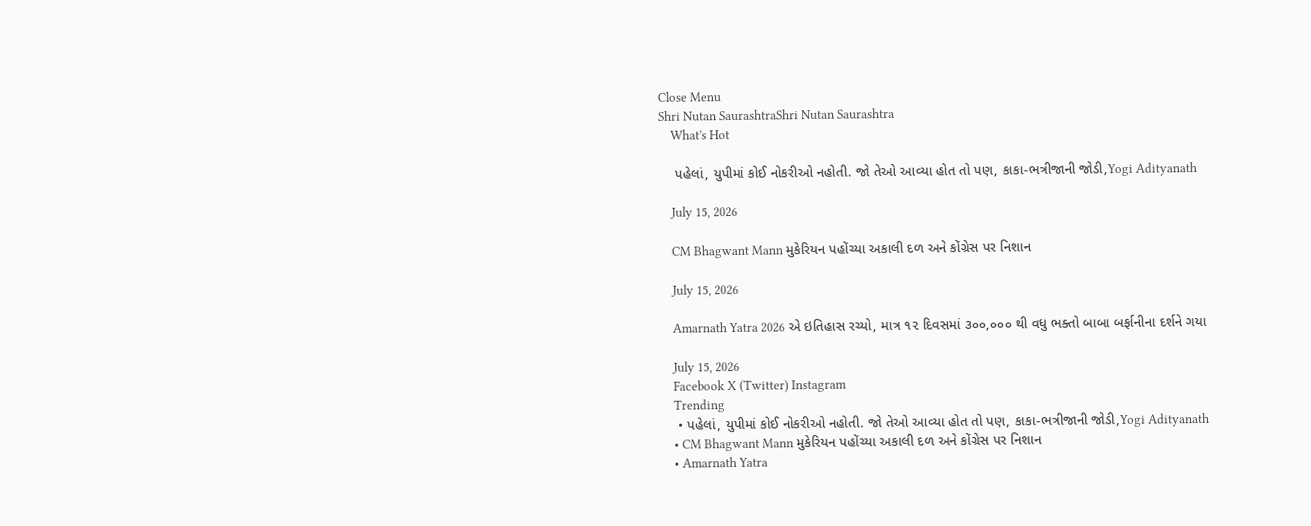Close Menu
Shri Nutan SaurashtraShri Nutan Saurashtra
    What's Hot

    પહેલાં, યુપીમાં કોઈ નોકરીઓ નહોતી. જો તેઓ આવ્યા હોત તો પણ, કાકા-ભત્રીજાની જોડી,Yogi Adityanath

    July 15, 2026

    CM Bhagwant Mann મુકેરિયન પહોંચ્યા અકાલી દળ અને કોંગ્રેસ પર નિશાન

    July 15, 2026

    Amarnath Yatra 2026 એ ઇતિહાસ રચ્યો, માત્ર ૧૨ દિવસમાં ૩૦૦,૦૦૦ થી વધુ ભક્તો બાબા બર્ફાનીના દર્શને ગયા

    July 15, 2026
    Facebook X (Twitter) Instagram
    Trending
    • પહેલાં, યુપીમાં કોઈ નોકરીઓ નહોતી. જો તેઓ આવ્યા હોત તો પણ, કાકા-ભત્રીજાની જોડી,Yogi Adityanath
    • CM Bhagwant Mann મુકેરિયન પહોંચ્યા અકાલી દળ અને કોંગ્રેસ પર નિશાન
    • Amarnath Yatra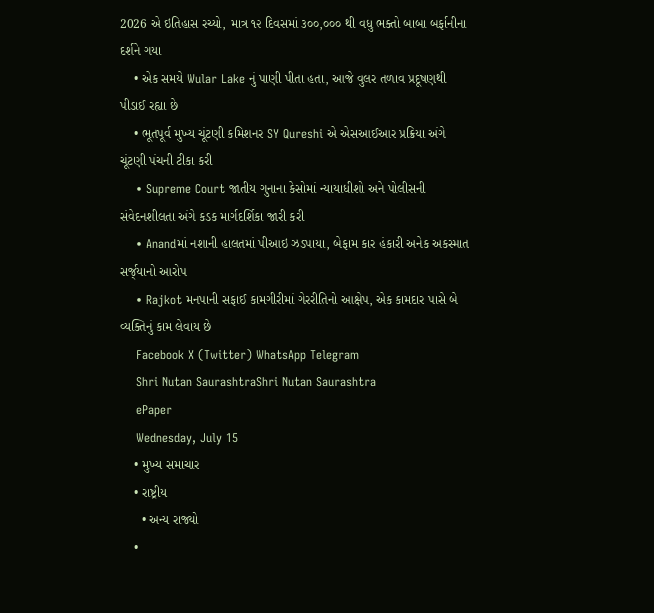2026 એ ઇતિહાસ રચ્યો, માત્ર ૧૨ દિવસમાં ૩૦૦,૦૦૦ થી વધુ ભક્તો બાબા બર્ફાનીના દર્શને ગયા
    • એક સમયે Wular Lake નું પાણી પીતા હતા, આજે વુલર તળાવ પ્રદૂષણથી પીડાઈ રહ્યા છે
    • ભૂતપૂર્વ મુખ્ય ચૂંટણી કમિશનર SY Qureshi એ એસઆઈઆર પ્રક્રિયા અંગે ચૂંટણી પંચની ટીકા કરી
    • Supreme Court જાતીય ગુનાના કેસોમાં ન્યાયાધીશો અને પોલીસની સંવેદનશીલતા અંગે કડક માર્ગદર્શિકા જારી કરી
    • Anandમાં નશાની હાલતમાં પીઆઇ ઝડપાયા, બેફામ કાર હંકારી અનેક અકસ્માત સર્જ્‌યાનો આરોપ
    • Rajkot મનપાની સફાઈ કામગીરીમાં ગેરરીતિનો આક્ષેપ, એક કામદાર પાસે બે વ્યક્તિનું કામ લેવાય છે
    Facebook X (Twitter) WhatsApp Telegram
    Shri Nutan SaurashtraShri Nutan Saurashtra
    ePaper
    Wednesday, July 15
    • મુખ્ય સમાચાર
    • રાષ્ટ્રીય
      • અન્ય રાજ્યો
    •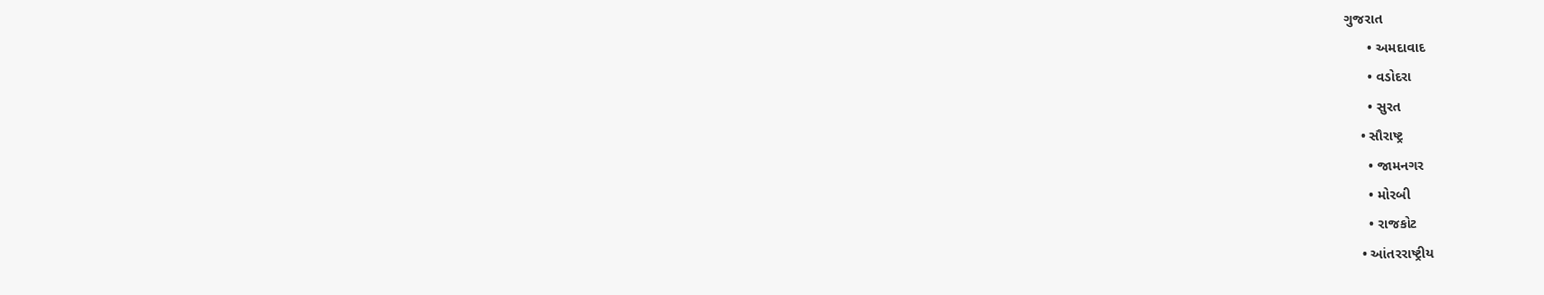ગુજરાત
      • અમદાવાદ
      • વડોદરા
      • સુરત
    • સૌરાષ્ટ્ર
      • જામનગર
      • મોરબી
      • રાજકોટ
    • આંતરરાષ્ટ્રીય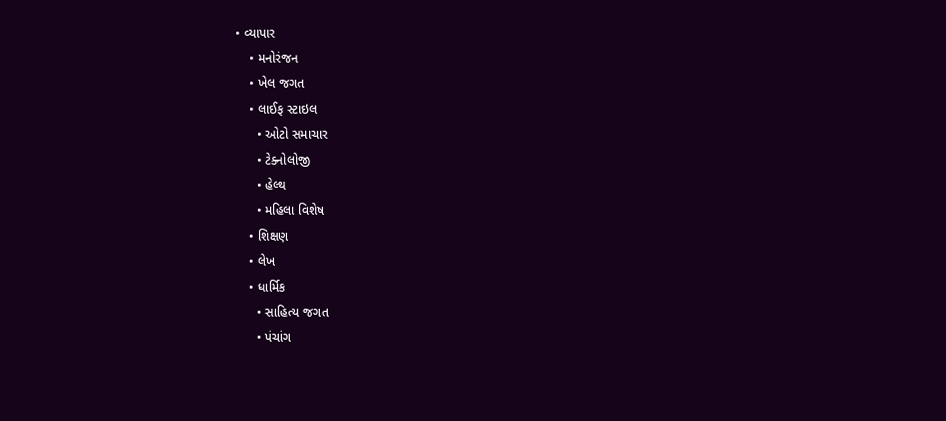• વ્યાપાર
    • મનોરંજન
    • ખેલ જગત
    • લાઈફ સ્ટાઇલ
      • ઓટો સમાચાર
      • ટેક્નોલોજી
      • હેલ્થ
      • મહિલા વિશેષ
    • શિક્ષણ
    • લેખ
    • ધાર્મિક
      • સાહિત્ય જગત
      • પંચાંગ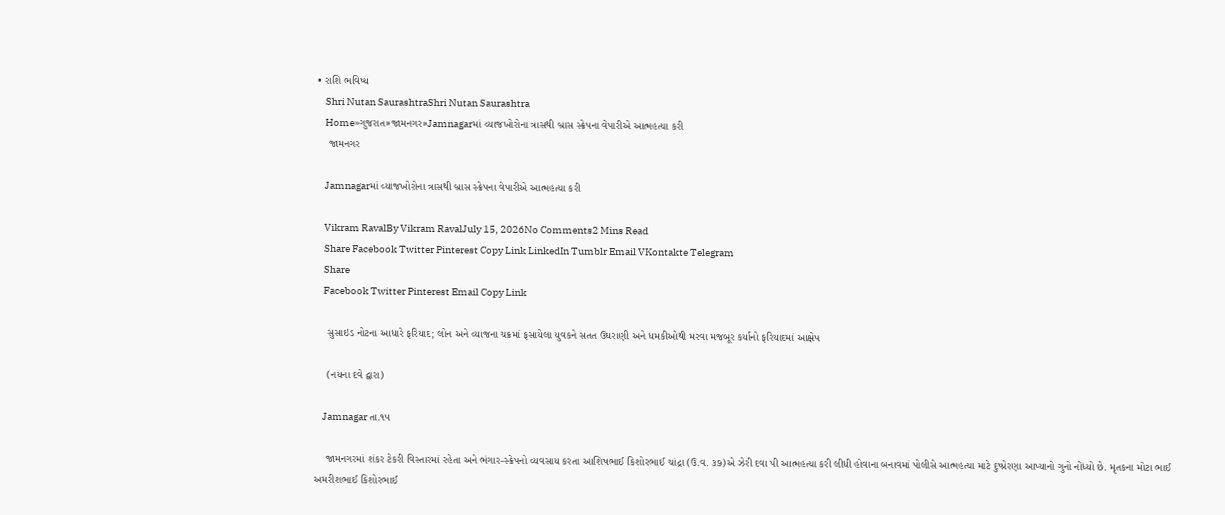• રાશિ ભવિષ્ય
    Shri Nutan SaurashtraShri Nutan Saurashtra
    Home»ગુજરાત»જામનગર»Jamnagarમાં વ્યાજખોરોના ત્રાસથી બ્રાસ સ્ક્રેપના વેપારીએ આત્મહત્યા કરી
    જામનગર

    Jamnagarમાં વ્યાજખોરોના ત્રાસથી બ્રાસ સ્ક્રેપના વેપારીએ આત્મહત્યા કરી

    Vikram RavalBy Vikram RavalJuly 15, 2026No Comments2 Mins Read
    Share Facebook Twitter Pinterest Copy Link LinkedIn Tumblr Email VKontakte Telegram
    Share
    Facebook Twitter Pinterest Email Copy Link

    સુસાઇડ નોટના આધારે ફરિયાદ; લોન અને વ્યાજના ચક્રમાં ફસાયેલા યુવકને સતત ઉઘરાણી અને ધમકીઓથી મરવા મજબૂર કર્યાનો ફરિયાદમાં આક્ષેપ

    (નયના દવે દ્વારા)

    Jamnagar તા.૧૫

    જામનગરમાં શંકર ટેકરી વિસ્તારમાં રહેતા અને ભંગાર-સ્ક્રેપનો વ્યવસાય કરતા આશિષભાઈ કિશોરભાઈ ચાંદ્રા (ઉ.વ. ૩૭)એ ઝેરી દવા પી આત્મહત્યા કરી લીધી હોવાના બનાવમાં પોલીસે આત્મહત્યા માટે દુષ્પ્રેરણા આપ્યાનો ગુનો નોંધ્યો છે. મૃતકના મોટા ભાઈ અમરીશભાઈ કિશોરભાઈ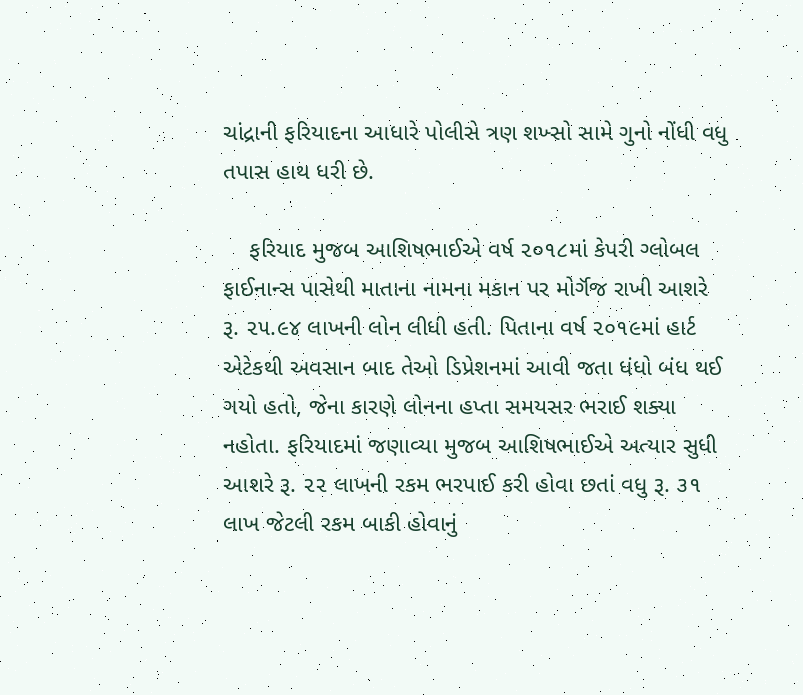ચાંદ્રાની ફરિયાદના આધારે પોલીસે ત્રણ શખ્સો સામે ગુનો નોંધી વધુ તપાસ હાથ ધરી છે.

    ફરિયાદ મુજબ આશિષભાઈએ વર્ષ ૨૦૧૮માં કેપરી ગ્લોબલ ફાઈનાન્સ પાસેથી માતાના નામના મકાન પર મોર્ગૅજ રાખી આશરે રૂ. ૨૫.૯૪ લાખની લોન લીધી હતી. પિતાના વર્ષ ૨૦૧૯માં હાર્ટ એટેકથી અવસાન બાદ તેઓ ડિપ્રેશનમાં આવી જતા ધંધો બંધ થઈ ગયો હતો, જેના કારણે લોનના હપ્તા સમયસર ભરાઈ શક્યા નહોતા. ફરિયાદમાં જણાવ્યા મુજબ આશિષભાઈએ અત્યાર સુધી આશરે રૂ. ૨૨ લાખની રકમ ભરપાઈ કરી હોવા છતાં વધુ રૂ. ૩૧ લાખ જેટલી રકમ બાકી હોવાનું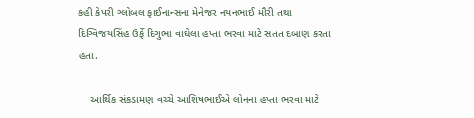કહી કેપરી ગ્લોબલ ફાઈનાન્સના મેનેજર નયનભાઈ મૌરી તથા દિગ્વિજયસિંહ ઉર્ફે દિગુભા વાઘેલા હપ્તા ભરવા માટે સતત દબાણ કરતા હતા.

    આર્થિક સંકડામણ વચ્ચે આશિષભાઈએ લોનના હપ્તા ભરવા માટે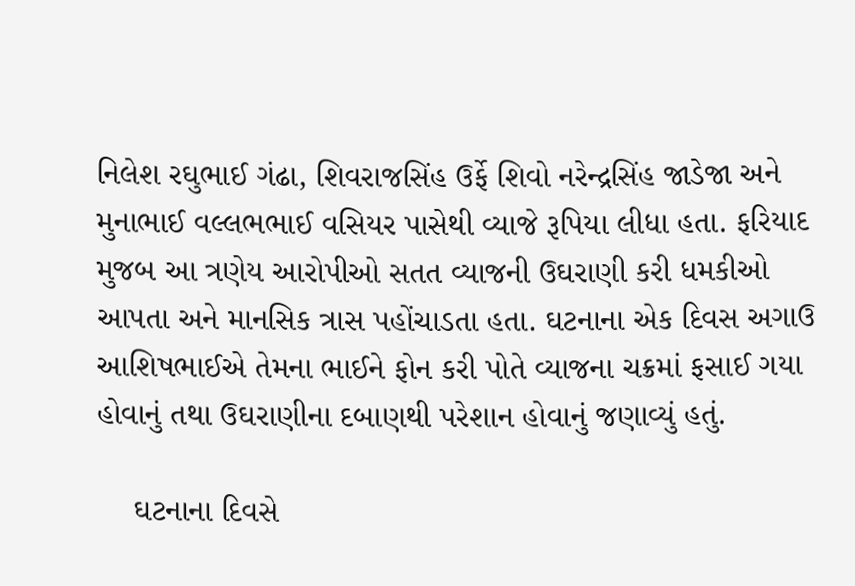નિલેશ રઘુભાઈ ગંઢા, શિવરાજસિંહ ઉર્ફે શિવો નરેન્દ્રસિંહ જાડેજા અને મુનાભાઈ વલ્લભભાઈ વસિયર પાસેથી વ્યાજે રૂપિયા લીધા હતા. ફરિયાદ મુજબ આ ત્રણેય આરોપીઓ સતત વ્યાજની ઉઘરાણી કરી ધમકીઓ આપતા અને માનસિક ત્રાસ પહોંચાડતા હતા. ઘટનાના એક દિવસ અગાઉ આશિષભાઈએ તેમના ભાઈને ફોન કરી પોતે વ્યાજના ચક્રમાં ફસાઈ ગયા હોવાનું તથા ઉઘરાણીના દબાણથી પરેશાન હોવાનું જણાવ્યું હતું.

    ઘટનાના દિવસે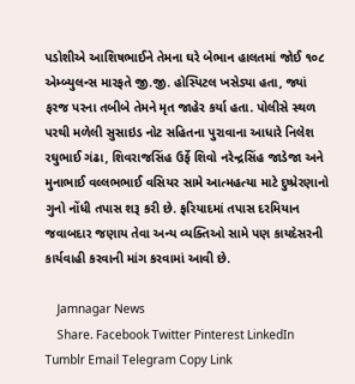પડોશીએ આશિષભાઈને તેમના ઘરે બેભાન હાલતમાં જોઈ ૧૦૮ એમ્બ્યુલન્સ મારફતે જી.જી. હોસ્પિટલ ખસેડ્યા હતા, જ્યાં ફરજ પરના તબીબે તેમને મૃત જાહેર કર્યા હતા. પોલીસે સ્થળ પરથી મળેલી સુસાઇડ નોટ સહિતના પુરાવાના આધારે નિલેશ રઘુભાઈ ગંઢા, શિવરાજસિંહ ઉર્ફે શિવો નરેન્દ્રસિંહ જાડેજા અને મુનાભાઈ વલ્લભભાઈ વસિયર સામે આત્મહત્યા માટે દુષ્પ્રેરણાનો ગુનો નોંધી તપાસ શરૂ કરી છે. ફરિયાદમાં તપાસ દરમિયાન જવાબદાર જણાય તેવા અન્ય વ્યક્તિઓ સામે પણ કાયદેસરની કાર્યવાહી કરવાની માંગ કરવામાં આવી છે.

    Jamnagar News
    Share. Facebook Twitter Pinterest LinkedIn Tumblr Email Telegram Copy Link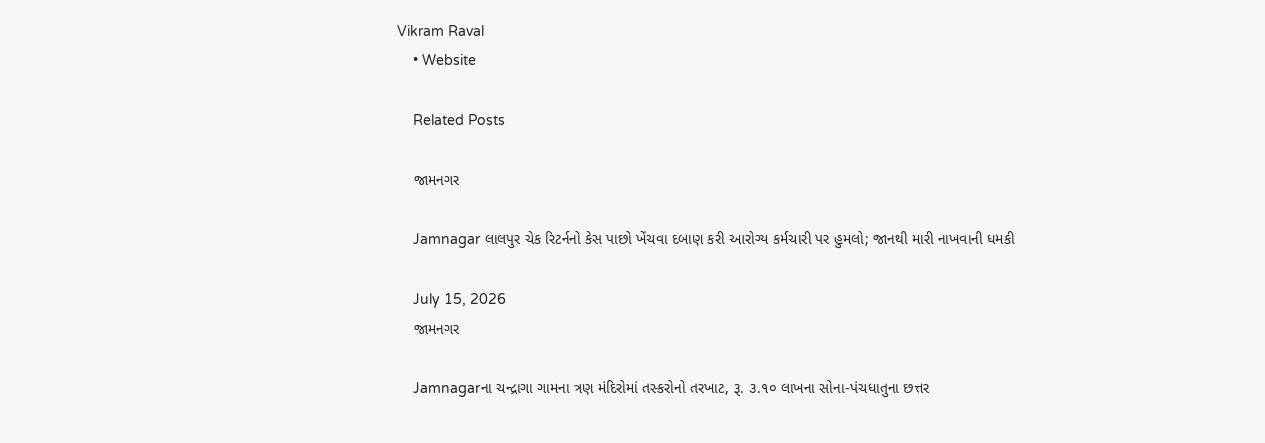Vikram Raval
    • Website

    Related Posts

    જામનગર

    Jamnagar લાલપુર ચેક રિટર્નનો કેસ પાછો ખેંચવા દબાણ કરી આરોગ્ય કર્મચારી પર હુમલો; જાનથી મારી નાખવાની ધમકી

    July 15, 2026
    જામનગર

    Jamnagarના ચન્દ્રાગા ગામના ત્રણ મંદિરોમાં તસ્કરોનો તરખાટ, રૂ. ૩.૧૦ લાખના સોના-પંચધાતુના છત્તર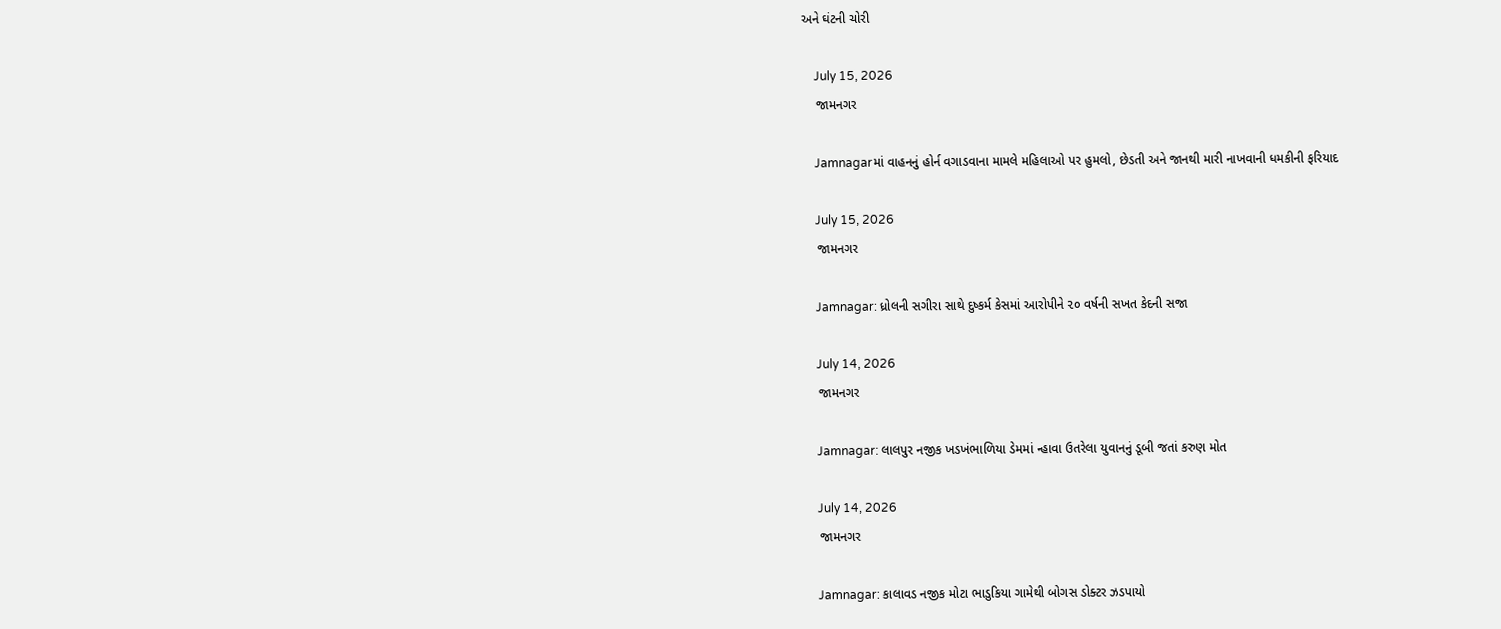અને ઘંટની ચોરી

    July 15, 2026
    જામનગર

    Jamnagarમાં વાહનનું હોર્ન વગાડવાના મામલે મહિલાઓ પર હુમલો, છેડતી અને જાનથી મારી નાખવાની ધમકીની ફરિયાદ

    July 15, 2026
    જામનગર

    Jamnagar: ધ્રોલની સગીરા સાથે દુષ્કર્મ કેસમાં આરોપીને ૨૦ વર્ષની સખત કેદની સજા

    July 14, 2026
    જામનગર

    Jamnagar: લાલપુર નજીક ખડખંભાળિયા ડેમમાં ન્હાવા ઉતરેલા યુવાનનું ડૂબી જતાં કરુણ મોત

    July 14, 2026
    જામનગર

    Jamnagar: કાલાવડ નજીક મોટા ભાડુકિયા ગામેથી બોગસ ડોક્ટર ઝડપાયો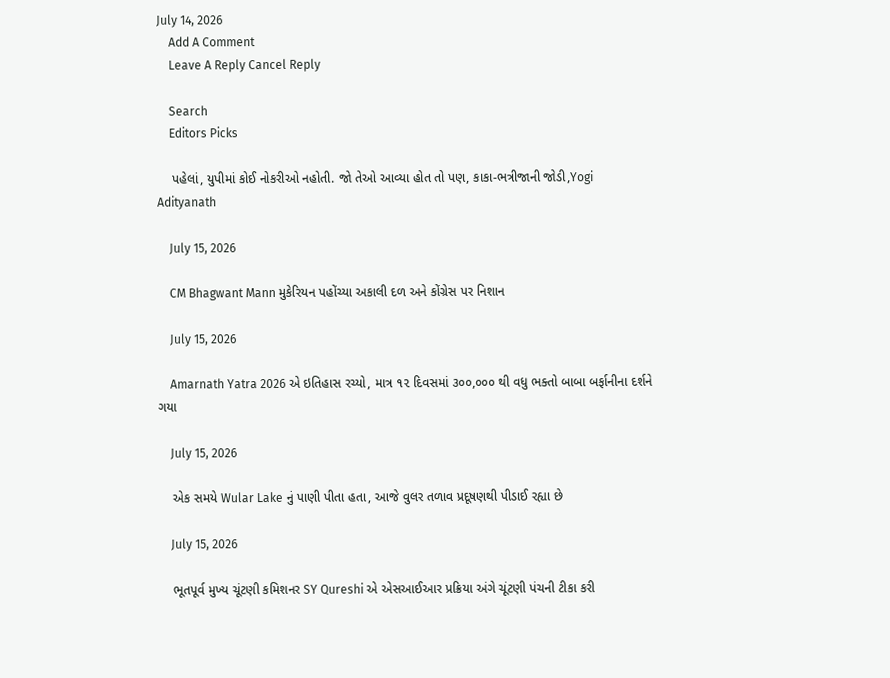July 14, 2026
    Add A Comment
    Leave A Reply Cancel Reply

    Search
    Editors Picks

    પહેલાં, યુપીમાં કોઈ નોકરીઓ નહોતી. જો તેઓ આવ્યા હોત તો પણ, કાકા-ભત્રીજાની જોડી,Yogi Adityanath

    July 15, 2026

    CM Bhagwant Mann મુકેરિયન પહોંચ્યા અકાલી દળ અને કોંગ્રેસ પર નિશાન

    July 15, 2026

    Amarnath Yatra 2026 એ ઇતિહાસ રચ્યો, માત્ર ૧૨ દિવસમાં ૩૦૦,૦૦૦ થી વધુ ભક્તો બાબા બર્ફાનીના દર્શને ગયા

    July 15, 2026

    એક સમયે Wular Lake નું પાણી પીતા હતા, આજે વુલર તળાવ પ્રદૂષણથી પીડાઈ રહ્યા છે

    July 15, 2026

    ભૂતપૂર્વ મુખ્ય ચૂંટણી કમિશનર SY Qureshi એ એસઆઈઆર પ્રક્રિયા અંગે ચૂંટણી પંચની ટીકા કરી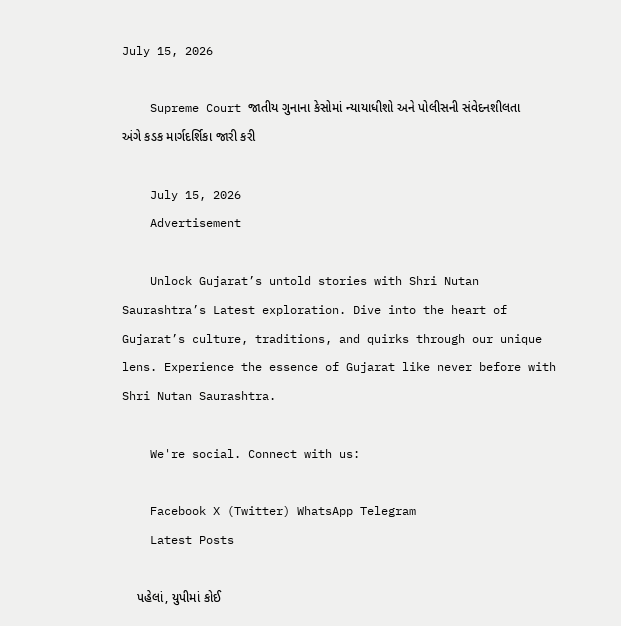July 15, 2026

    Supreme Court જાતીય ગુનાના કેસોમાં ન્યાયાધીશો અને પોલીસની સંવેદનશીલતા અંગે કડક માર્ગદર્શિકા જારી કરી

    July 15, 2026
    Advertisement

    Unlock Gujarat’s untold stories with Shri Nutan Saurashtra’s Latest exploration. Dive into the heart of Gujarat’s culture, traditions, and quirks through our unique lens. Experience the essence of Gujarat like never before with Shri Nutan Saurashtra.

    We're social. Connect with us:

    Facebook X (Twitter) WhatsApp Telegram
    Latest Posts

    પહેલાં, યુપીમાં કોઈ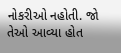નોકરીઓ નહોતી. જો તેઓ આવ્યા હોત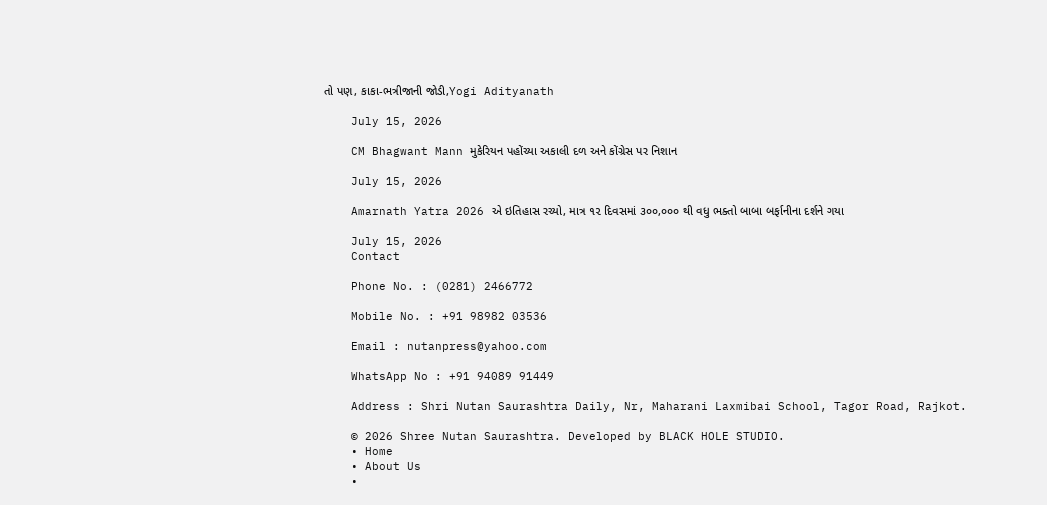તો પણ, કાકા-ભત્રીજાની જોડી,Yogi Adityanath

    July 15, 2026

    CM Bhagwant Mann મુકેરિયન પહોંચ્યા અકાલી દળ અને કોંગ્રેસ પર નિશાન

    July 15, 2026

    Amarnath Yatra 2026 એ ઇતિહાસ રચ્યો, માત્ર ૧૨ દિવસમાં ૩૦૦,૦૦૦ થી વધુ ભક્તો બાબા બર્ફાનીના દર્શને ગયા

    July 15, 2026
    Contact

    Phone No. : (0281) 2466772

    Mobile No. : +91 98982 03536

    Email : nutanpress@yahoo.com

    WhatsApp No : +91 94089 91449

    Address : Shri Nutan Saurashtra Daily, Nr, Maharani Laxmibai School, Tagor Road, Rajkot.

    © 2026 Shree Nutan Saurashtra. Developed by BLACK HOLE STUDIO.
    • Home
    • About Us
    •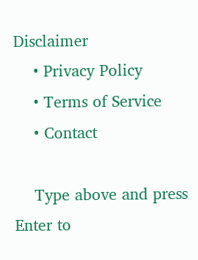Disclaimer
    • Privacy Policy
    • Terms of Service
    • Contact

    Type above and press Enter to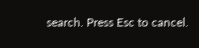search. Press Esc to cancel.